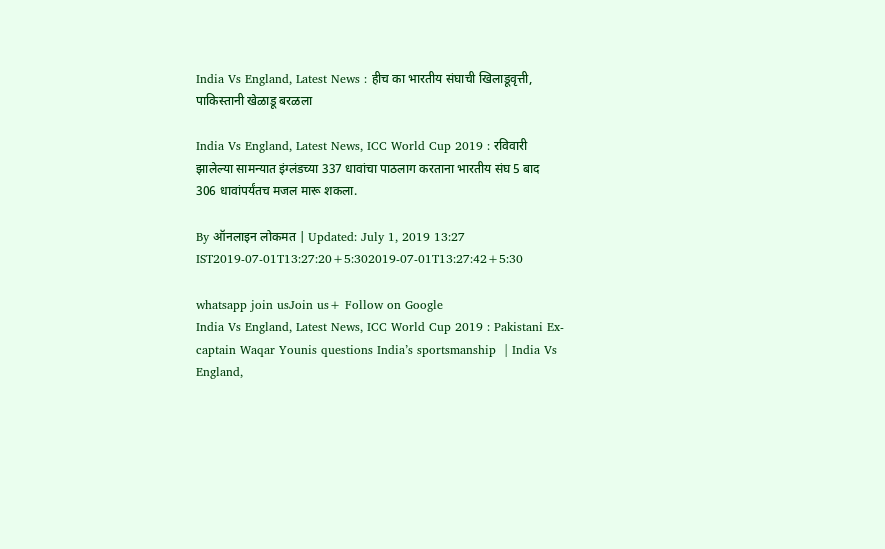India Vs England, Latest News : हीच का भारतीय संघाची खिलाडूवृत्ती, पाकिस्तानी खेळाडू बरळला

India Vs England, Latest News, ICC World Cup 2019 : रविवारी झालेल्या सामन्यात इंग्लंडच्या 337 धावांचा पाठलाग करताना भारतीय संघ 5 बाद 306 धावांपर्यंतच मजल मारू शकला.

By ऑनलाइन लोकमत | Updated: July 1, 2019 13:27 IST2019-07-01T13:27:20+5:302019-07-01T13:27:42+5:30

whatsapp join usJoin us+ Follow on Google
India Vs England, Latest News, ICC World Cup 2019 : Pakistani Ex-captain Waqar Younis questions India’s sportsmanship  | India Vs England,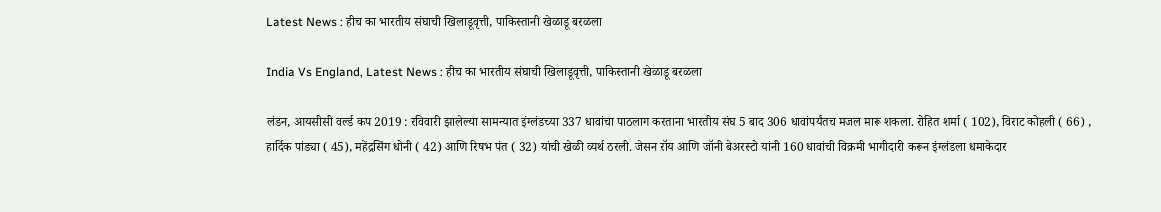Latest News : हीच का भारतीय संघाची खिलाडूवृत्ती, पाकिस्तानी खेळाडू बरळला

India Vs England, Latest News : हीच का भारतीय संघाची खिलाडूवृत्ती, पाकिस्तानी खेळाडू बरळला

लंडन, आयसीसी वर्ल्ड कप 2019 : रविवारी झालेल्या सामन्यात इंग्लंडच्या 337 धावांचा पाठलाग करताना भारतीय संघ 5 बाद 306 धावांपर्यंतच मजल मारू शकला. रोहित शर्मा ( 102), विराट कोहली ( 66) , हार्दिक पांड्या ( 45), महेंद्रसिंग धोनी ( 42) आणि रिषभ पंत ( 32) यांची खेळी व्यर्थ ठरली. जेसन रॉय आणि जॉनी बेअरस्टो यांनी 160 धावांची विक्रमी भागीदारी करून इंग्लंडला धमाकेदार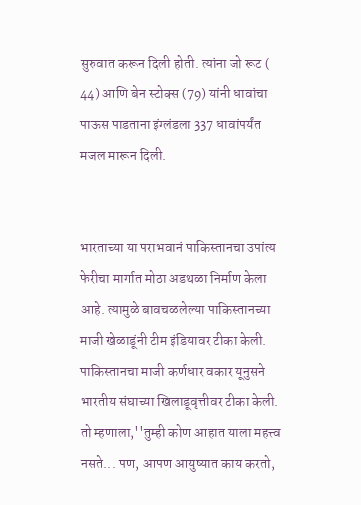सुरुवात करून दिली होती. त्यांना जो रूट ( 44) आणि बेन स्टोक्स (79) यांनी धावांचा पाऊस पाडताना इंग्लंडला 337 धावांपर्यंत मजल मारून दिली.


भारताच्या या पराभवानं पाकिस्तानचा उपांत्य फेरीचा मार्गात मोठा अडथळा निर्माण केला आहे. त्यामुळे बावचळलेल्या पाकिस्तानच्या माजी खेळाडूंनी टीम इंडियावर टीका केली. पाकिस्तानचा माजी कर्णधार वकार यूनुसने भारतीय संघाच्या खिलाडूवृत्तीवर टीका केली. तो म्हणाला,''तुम्ही कोण आहात याला महत्त्व नसते... पण, आपण आयुष्यात काय करतो,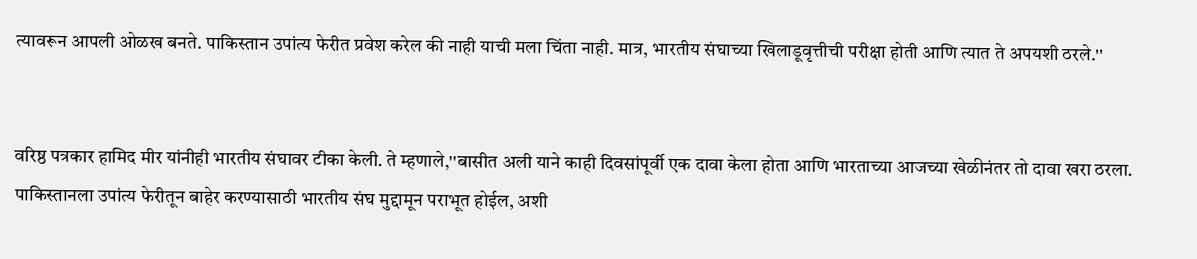त्यावरून आपली ओळख बनते. पाकिस्तान उपांत्य फेरीत प्रवेश करेल की नाही याची मला चिंता नाही. मात्र, भारतीय संघाच्या खिलाडूवृत्तीची परीक्षा होती आणि त्यात ते अपयशी ठरले.''


वरिष्ठ पत्रकार हामिद मीर यांनीही भारतीय संघावर टीका केली. ते म्हणाले,''बासीत अली याने काही दिवसांपूर्वी एक दावा केला होता आणि भारताच्या आजच्या खेळीनंतर तो दावा खरा ठरला. पाकिस्तानला उपांत्य फेरीतून बाहेर करण्यासाठी भारतीय संघ मुद्दामून पराभूत होईल, अशी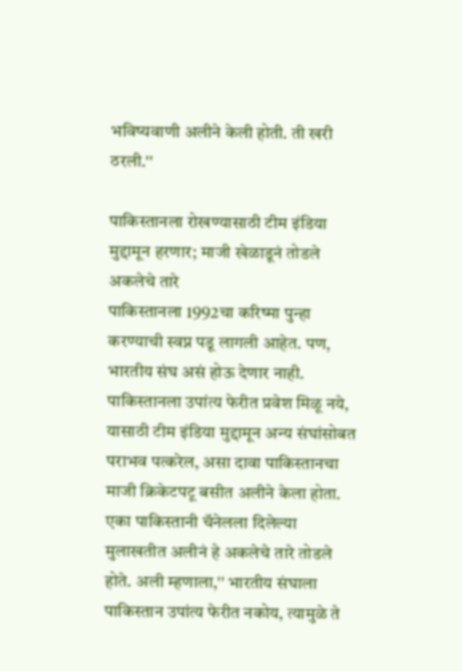भविष्यवाणी अलीने केली होती. ती खरी ठरली.''

पाकिस्तानला रोखण्यासाठी टीम इंडिया मुद्दामून हरणार; माजी खेळाडूनं तोडले अकलेचे तारे
पाकिस्तानला 1992चा करिष्मा पुन्हा करण्याची स्वप्न पडू लागली आहेत. पण, भारतीय संघ असं होऊ देणार नाही. पाकिस्तानला उपांत्य फेरीत प्रवेश मिळू नये, यासाठी टीम इंडिया मुद्दामून अन्य संघांसोबत पराभव पत्करेल, असा दावा पाकिस्तानचा माजी क्रिकेटपटू बसीत अलीने केला होता. एका पाकिस्तानी चॅनेलला दिलेल्या मुलाखतीत अलीनं हे अकलेचे तारे तोडले होते. अली म्हणाला,'' भारतीय संघाला पाकिस्तान उपांत्य फेरीत नकोय, त्यामुळे ते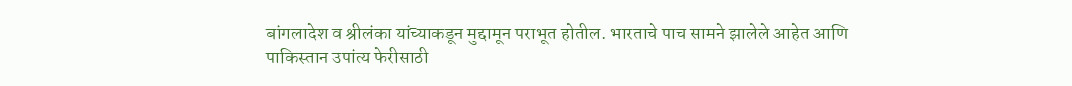बांगलादेश व श्रीलंका यांच्याकडून मुद्दामून पराभूत होतील. भारताचे पाच सामने झालेले आहेत आणि पाकिस्तान उपांत्य फेरीसाठी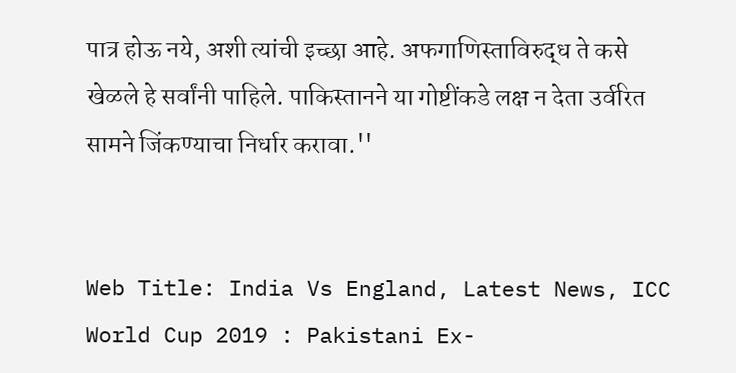पात्र होऊ नये, अशी त्यांची इच्छा आहे. अफगाणिस्ताविरुद्ध ते कसे खेळले हे सर्वांनी पाहिले. पाकिस्तानने या गोष्टींकडे लक्ष न देता उर्वरित सामने जिंकण्याचा निर्धार करावा.''


Web Title: India Vs England, Latest News, ICC World Cup 2019 : Pakistani Ex-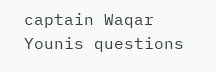captain Waqar Younis questions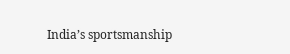India’s sportsmanship